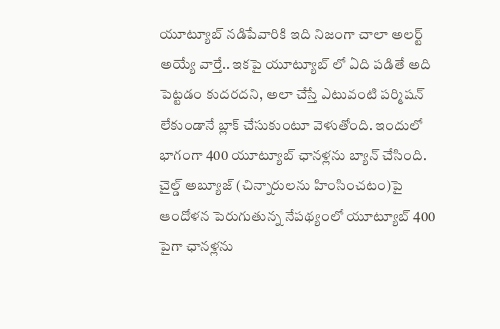యూట్యూబ్ నడిపేవారికి ఇది నిజంగా చాలా అలర్ట్ అయ్యే వార్తే.. ఇకపై యూట్యూబ్ లో ఏది పడితే అది పెట్టడం కుదరదని, అలా చేస్తే ఎటువంటి పర్మిషన్ లేకుండానే బ్లాక్ చేసుకుంటూ వెళుతోంది. ఇందులో భాగంగా 400 యూట్యూబ్ ఛానళ్లను బ్యాన్ చేసింది. చైల్డ్ అబ్యూజ్ (చిన్నారులను హింసించటం)పై ఆందోళన పెరుగుతున్న నేపథ్యంలో యూట్యూబ్ 400 పైగా ఛానళ్లను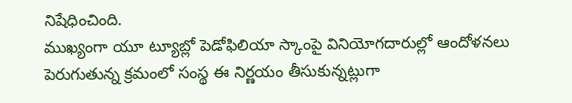నిషేధించింది.
ముఖ్యంగా యూ ట్యూబ్లో పెడోఫిలియా స్కాంపై వినియోగదారుల్లో ఆందోళనలు పెరుగుతున్న క్రమంలో సంస్థ ఈ నిర్ణయం తీసుకున్నట్లుగా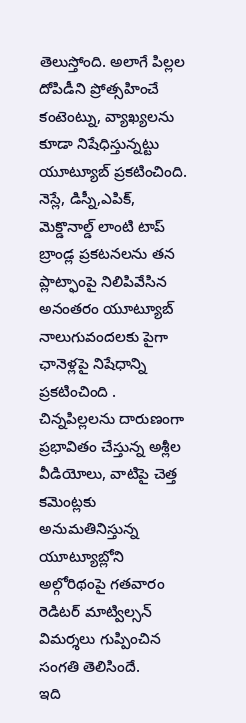తెలుస్తోంది. అలాగే పిల్లల దోపిడీని ప్రోత్సహించే కంటెంట్ను, వ్యాఖ్యలను కూడా నిషేధిస్తున్నట్టు యూట్యూబ్ ప్రకటించింది.
నెస్లే, డిస్నీ,ఎపిక్, మెక్డొనాల్డ్ లాంటి టాప్ బ్రాండ్ల ప్రకటనలను తన ప్లాట్ఫాంపై నిలిపివేసిన అనంతరం యూట్యూబ్ నాలుగువందలకు పైగా ఛానెళ్లపై నిషేధాన్ని ప్రకటించింది . చిన్నపిల్లలను దారుణంగా ప్రభావితం చేస్తున్న అశ్లీల వీడియోలు, వాటిపై చెత్త కమెంట్లకు అనుమతినిస్తున్న యూట్యూబ్లోని అల్గోరిథంపై గతవారం రెడిటర్ మాట్విల్సన్ విమర్శలు గుప్పించిన సంగతి తెలిసిందే.
ఇది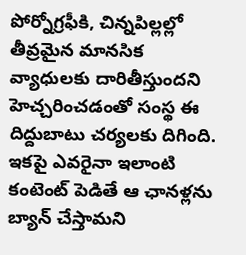పోర్నోగ్రఫీకి, చిన్నపిల్లల్లో తీవ్రమైన మానసిక వ్యాధులకు దారితీస్తుందని హెచ్చరించడంతో సంస్థ ఈ దిద్దుబాటు చర్యలకు దిగింది.
ఇకపై ఎవరైనా ఇలాంటి కంటెంట్ పెడితే ఆ ఛానళ్లను బ్యాన్ చేస్తామని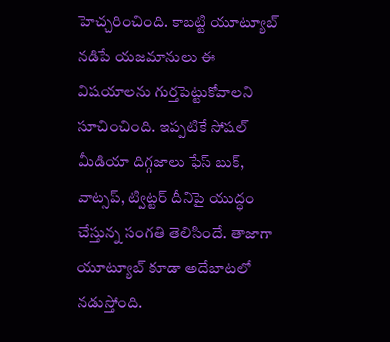హెచ్చరించింది. కాబట్టి యూట్యూబ్ నడిపే యజమానులు ఈ విషయాలను గుర్తపెట్టుకోవాలని సూచించింది. ఇప్పటికే సోషల్ మీడియా దిగ్గజాలు ఫేస్ బుక్, వాట్సప్, ట్విట్టర్ దీనిపై యుద్ధం చేస్తున్న సంగతి తెలిసిందే. తాజాగా యూట్యూబ్ కూడా అదేబాటలో నడుస్తోంది.